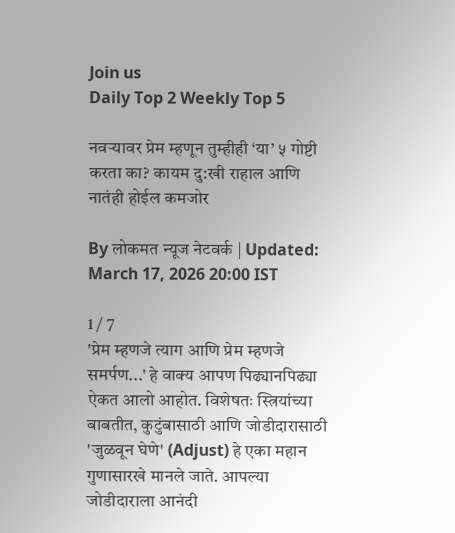Join us
Daily Top 2 Weekly Top 5

नवऱ्यावर प्रेम म्हणून तुम्हीही ‘या’ ५ गोष्टी करता का? कायम दु:खी राहाल आणि नातंही होईल कमजोर

By लोकमत न्यूज नेटवर्क | Updated: March 17, 2026 20:00 IST

1 / 7
'प्रेम म्हणजे त्याग आणि प्रेम म्हणजे समर्पण...' हे वाक्य आपण पिढ्यानपिढ्या ऐकत आलो आहोत. विशेषतः स्त्रियांच्या बाबतीत, कुटुंबासाठी आणि जोडीदारासाठी 'जुळवून घेणे' (Adjust) हे एका महान गुणासारखे मानले जाते. आपल्या जोडीदाराला आनंदी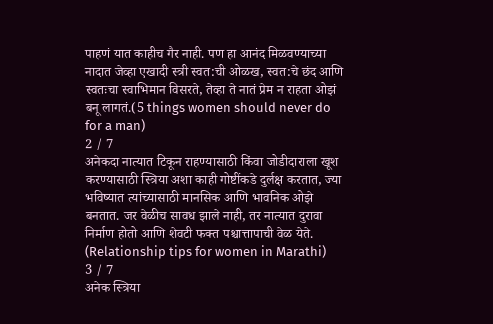पाहणं यात काहीच गैर नाही. पण हा आनंद मिळवण्याच्या नादात जेव्हा एखादी स्त्री स्वत:ची ओळख, स्वत:चे छंद आणि स्वतःचा स्वाभिमान विसरते, तेव्हा ते नातं प्रेम न राहता ओझं बनू लागतं.(5 things women should never do for a man)
2 / 7
अनेकदा नात्यात टिकून राहण्यासाठी किंवा जोडीदाराला खूश करण्यासाठी स्त्रिया अशा काही गोष्टींकडे दुर्लक्ष करतात, ज्या भविष्यात त्यांच्यासाठी मानसिक आणि भावनिक ओझे बनतात. जर वेळीच सावध झाले नाही, तर नात्यात दुरावा निर्माण होतो आणि शेवटी फक्त पश्चात्तापाची वेळ येते. (Relationship tips for women in Marathi)
3 / 7
अनेक स्त्रिया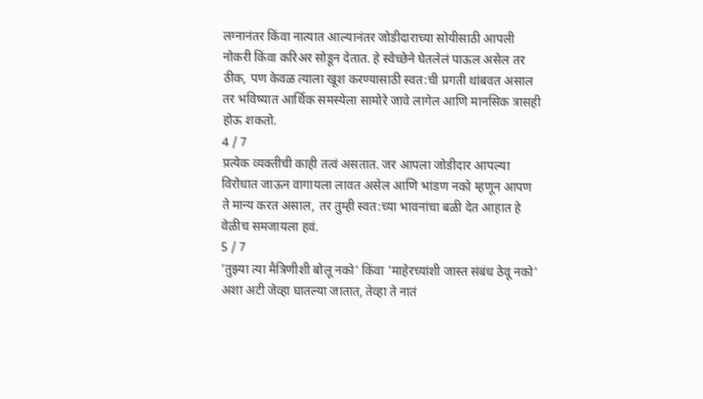लग्नानंतर किंवा नात्यात आल्यानंतर जोडीदाराच्या सोयीसाठी आपली नोकरी किंवा करिअर सोडून देतात. हे स्वेच्छेने घेतलेलं पाऊल असेल तर ठीक, पण केवळ त्याला खूश करण्यासाठी स्वत:ची प्रगती थांबवत असाल तर भविष्यात आर्थिक समस्येला सामोरे जावे लागेल आणि मानसिक त्रासही होऊ शकतो.
4 / 7
प्रत्येक व्यक्तीची काही तत्वं असतात. जर आपला जोडीदार आपल्या विरोधात जाऊन वागायला लावत असेल आणि भांडण नको म्हणून आपण ते मान्य करत असाल, तर तुम्ही स्वत:च्या भावनांचा बळी देत आहात हे वेळीच समजायला हवं.
5 / 7
'तुझ्या त्या मैत्रिणीशी बोलू नको' किंवा 'माहेरच्यांशी जास्त संबंध ठेवू नको' अशा अटी जेव्हा घातल्या जातात, तेव्हा ते नातं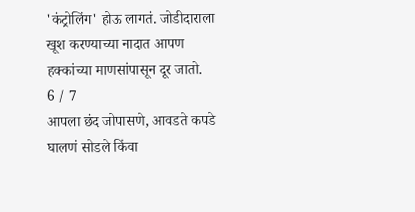'कंट्रोलिंग' होऊ लागतं. जोडीदाराला खूश करण्याच्या नादात आपण हक्कांच्या माणसांपासून दूर जातो.
6 / 7
आपला छंद जोपासणे, आवडते कपडे घालणं सोडले किंवा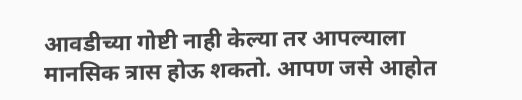आवडीच्या गोष्टी नाही केल्या तर आपल्याला मानसिक त्रास होऊ शकतो. आपण जसे आहोत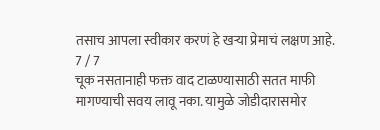तसाच आपला स्वीकार करणं हे खऱ्या प्रेमाचं लक्षण आहे.
7 / 7
चूक नसतानाही फक्त वाद टाळण्यासाठी सतत माफी मागण्याची सवय लावू नका. यामुळे जोडीदारासमोर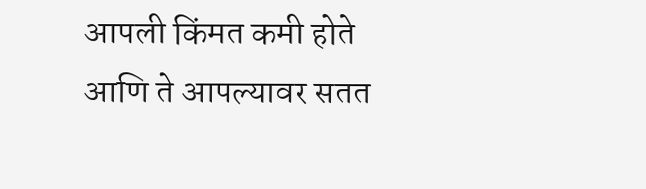आपली किंमत कमी होते आणि ते आपल्यावर सतत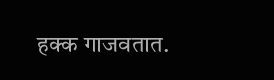हक्क गाजवतात.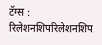टॅग्स : रिलेशनशिपरिलेशनशिप